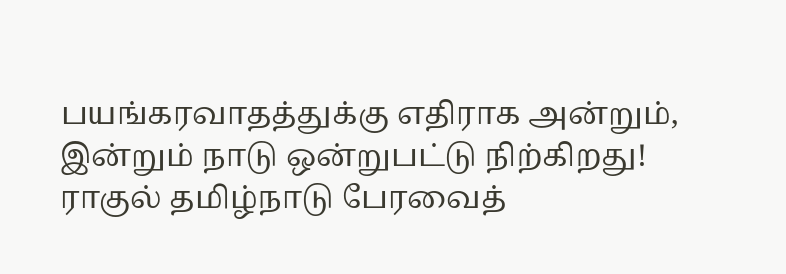பயங்கரவாதத்துக்கு எதிராக அன்றும், இன்றும் நாடு ஒன்றுபட்டு நிற்கிறது! ராகுல் தமிழ்நாடு பேரவைத்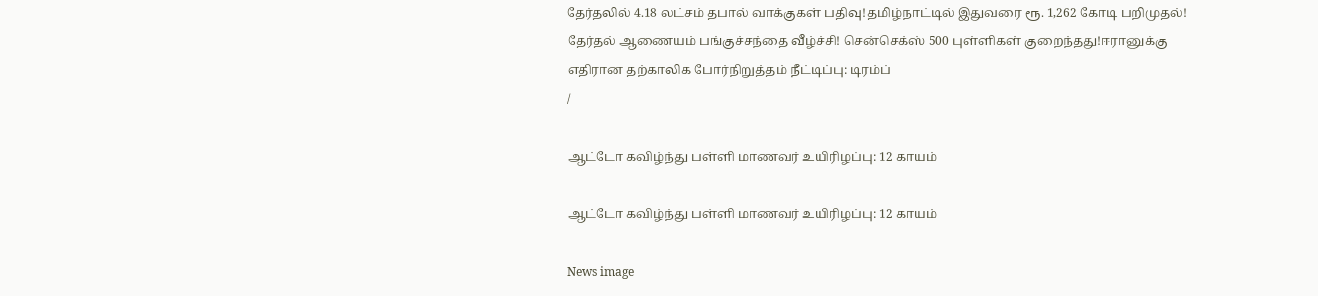தேர்தலில் 4.18 லட்சம் தபால் வாக்குகள் பதிவு!தமிழ்நாட்டில் இதுவரை ரூ. 1,262 கோடி பறிமுதல்! தேர்தல் ஆணையம் பங்குச்சந்தை வீழ்ச்சி! சென்செக்ஸ் 500 புள்ளிகள் குறைந்தது!ஈரானுக்கு எதிரான தற்காலிக போர்நிறுத்தம் நீட்டிப்பு: டிரம்ப்
/

ஆட்டோ கவிழ்ந்து பள்ளி மாணவர் உயிரிழப்பு: 12 காயம்

ஆட்டோ கவிழ்ந்து பள்ளி மாணவர் உயிரிழப்பு: 12 காயம்

News image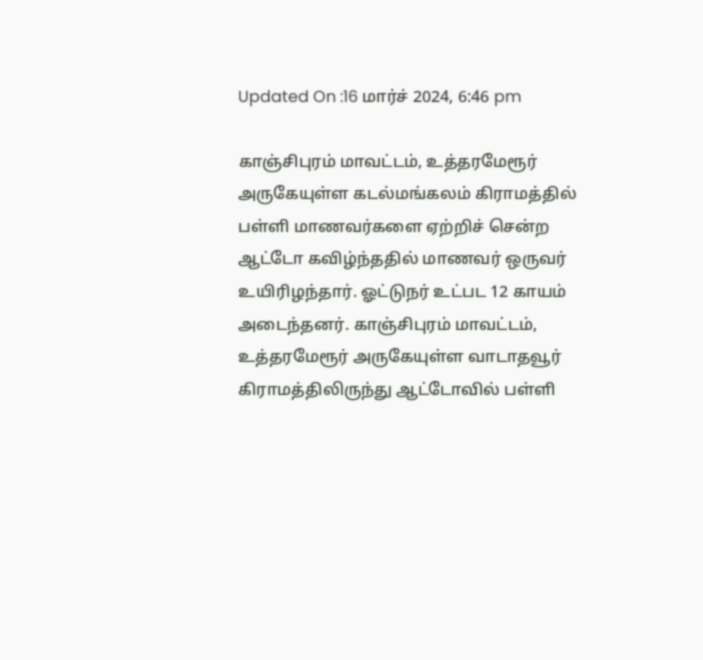Updated On :16 மார்ச் 2024, 6:46 pm

காஞ்சிபுரம் மாவட்டம், உத்தரமேரூர் அருகேயுள்ள கடல்மங்கலம் கிராமத்தில் பள்ளி மாணவர்களை ஏற்றிச் சென்ற ஆட்டோ கவிழ்ந்ததில் மாணவர் ஒருவர் உயிரிழந்தார். ஓட்டுநர் உட்பட 12 காயம் அடைந்தனர். காஞ்சிபுரம் மாவட்டம், உத்தரமேரூர் அருகேயுள்ள வாடாதவூர் கிராமத்திலிருந்து ஆட்டோவில் பள்ளி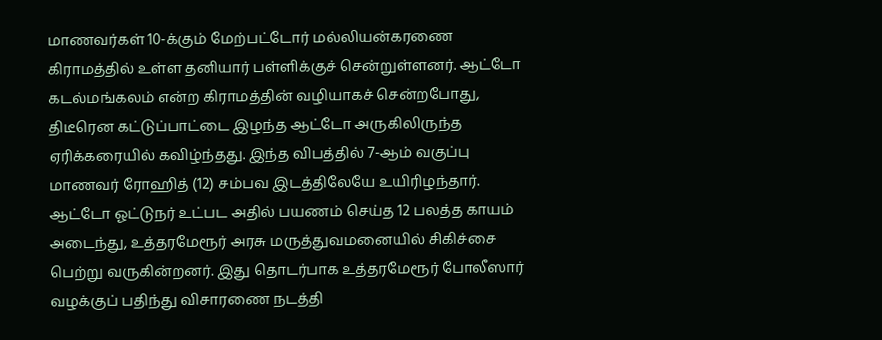மாணவர்கள் 10-க்கும் மேற்பட்டோர் மல்லியன்கரணை கிராமத்தில் உள்ள தனியார் பள்ளிக்குச் சென்றுள்ளனர். ஆட்டோ கடல்மங்கலம் என்ற கிராமத்தின் வழியாகச் சென்றபோது, திடீரென கட்டுப்பாட்டை இழந்த ஆட்டோ அருகிலிருந்த ஏரிக்கரையில் கவிழ்ந்தது. இந்த விபத்தில் 7-ஆம் வகுப்பு மாணவர் ரோஹித் (12) சம்பவ இடத்திலேயே உயிரிழந்தார். ஆட்டோ ஓட்டுநர் உட்பட அதில் பயணம் செய்த 12 பலத்த காயம் அடைந்து, உத்தரமேரூர் அரசு மருத்துவமனையில் சிகிச்சை பெற்று வருகின்றனர். இது தொடர்பாக உத்தரமேரூர் போலீஸார் வழக்குப் பதிந்து விசாரணை நடத்தி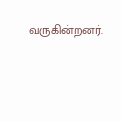வருகின்றனர்.